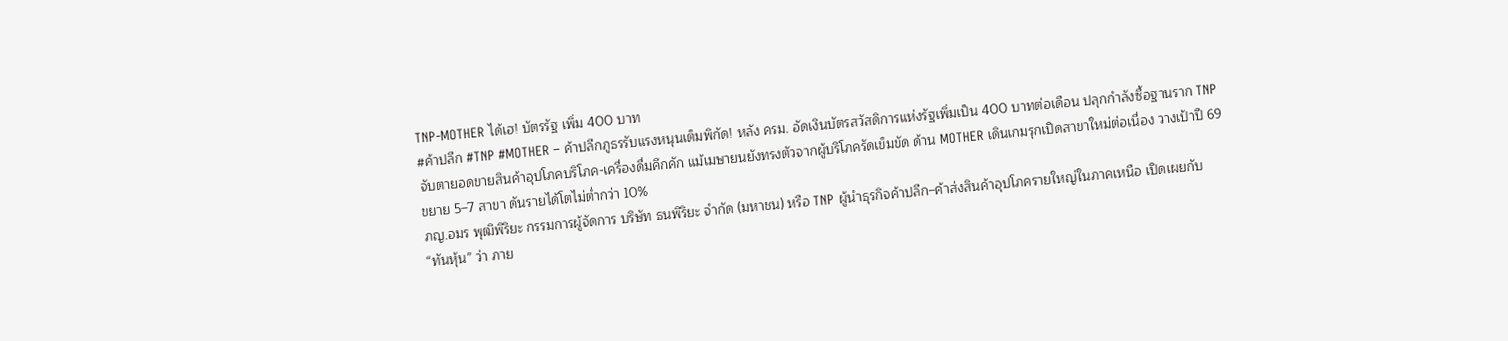TNP-MOTHER ได้เฮ! บัตรรัฐ เพิ่ม 400 บาท
#ค้าปลีก #TNP #MOTHER – ค้าปลีกภูธรรับแรงหนุนเต็มพิกัด! หลัง ครม. อัดเงินบัตรสวัสดิการแห่งรัฐเพิ่มเป็น 400 บาทต่อเดือน ปลุกกำลังซื้อฐานราก TNP จับตายอดขายสินค้าอุปโภคบริโภค-เครื่องดื่มคึกคัก แม้เมษายนยังทรงตัวจากผู้บริโภครัดเข็มขัด ด้าน MOTHER เดินเกมรุกเปิดสาขาใหม่ต่อเนื่อง วางเป้าปี 69 ขยาย 5–7 สาขา ดันรายได้โตไม่ต่ำกว่า 10%
ภญ.อมร พุฒิพิริยะ กรรมการผู้จัดการ บริษัท ธนพิริยะ จำกัด (มหาชน) หรือ TNP ผู้นำธุรกิจค้าปลีก–ค้าส่งสินค้าอุปโภครายใหญ่ในภาคเหนือ เปิดเผยกับ “ทันหุ้น” ว่า ภาย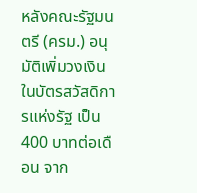หลังคณะรัฐมนตรี (ครม.) อนุมัติเพิ่มวงเงินในบัตรสวัสดิการแห่งรัฐ เป็น 400 บาทต่อเดือน จาก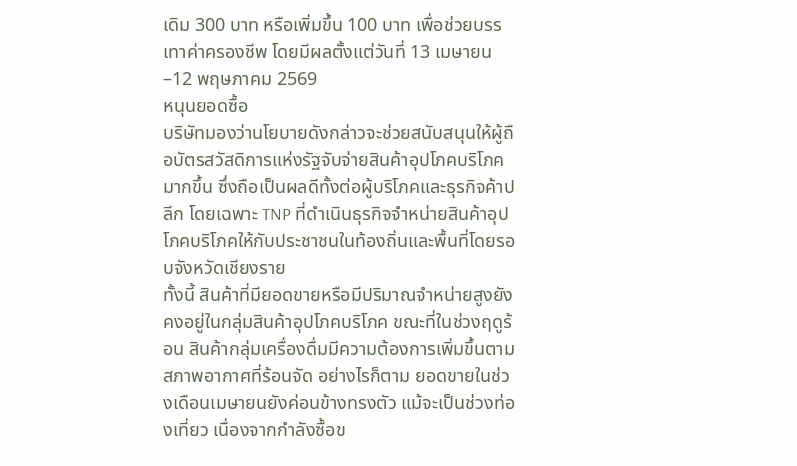เดิม 300 บาท หรือเพิ่มขึ้น 100 บาท เพื่อช่วยบรรเทาค่าครองชีพ โดยมีผลตั้งแต่วันที่ 13 เมษายน–12 พฤษภาคม 2569
หนุนยอดซื้อ
บริษัทมองว่านโยบายดังกล่าวจะช่วยสนับสนุนให้ผู้ถือบัตรสวัสดิการแห่งรัฐจับจ่ายสินค้าอุปโภคบริโภคมากขึ้น ซึ่งถือเป็นผลดีทั้งต่อผู้บริโภคและธุรกิจค้าปลีก โดยเฉพาะ TNP ที่ดำเนินธุรกิจจำหน่ายสินค้าอุปโภคบริโภคให้กับประชาชนในท้องถิ่นและพื้นที่โดยรอบจังหวัดเชียงราย
ทั้งนี้ สินค้าที่มียอดขายหรือมีปริมาณจำหน่ายสูงยังคงอยู่ในกลุ่มสินค้าอุปโภคบริโภค ขณะที่ในช่วงฤดูร้อน สินค้ากลุ่มเครื่องดื่มมีความต้องการเพิ่มขึ้นตามสภาพอากาศที่ร้อนจัด อย่างไรก็ตาม ยอดขายในช่วงเดือนเมษายนยังค่อนข้างทรงตัว แม้จะเป็นช่วงท่องเที่ยว เนื่องจากกำลังซื้อข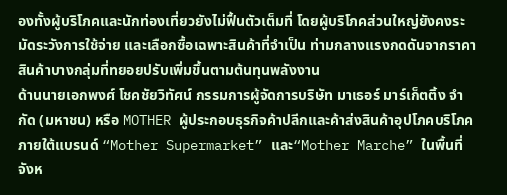องทั้งผู้บริโภคและนักท่องเที่ยวยังไม่ฟื้นตัวเต็มที่ โดยผู้บริโภคส่วนใหญ่ยังคงระมัดระวังการใช้จ่าย และเลือกซื้อเฉพาะสินค้าที่จำเป็น ท่ามกลางแรงกดดันจากราคาสินค้าบางกลุ่มที่ทยอยปรับเพิ่มขึ้นตามต้นทุนพลังงาน
ด้านนายเอกพงศ์ โชคชัยวิทัศน์ กรรมการผู้จัดการบริษัท มาเธอร์ มาร์เก็ตติ้ง จำกัด (มหาชน) หรือ MOTHER ผู้ประกอบธุรกิจค้าปลีกและค้าส่งสินค้าอุปโภคบริโภค ภายใต้แบรนด์ “Mother Supermarket” และ“Mother Marche” ในพื้นที่จังห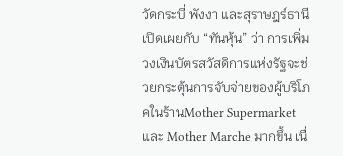วัดกระบี่ พังงา และสุราษฎร์ธานี เปิดเผยกับ “ทันหุ้น” ว่า การเพิ่มวงเงินบัตรสวัสดิการแห่งรัฐจะช่วยกระตุ้นการจับจ่ายของผู้บริโภคในร้านMother Supermarket และ Mother Marche มากขึ้น เนื่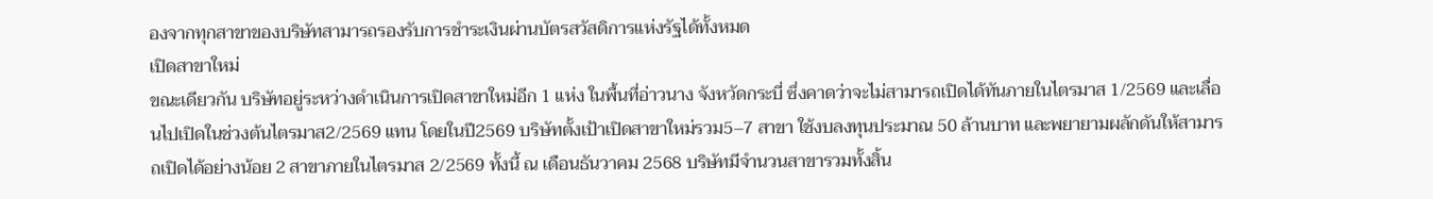องจากทุกสาขาของบริษัทสามารถรองรับการชำระเงินผ่านบัตรสวัสดิการแห่งรัฐได้ทั้งหมด
เปิดสาขาใหม่
ขณะเดียวกัน บริษัทอยู่ระหว่างดำเนินการเปิดสาขาใหม่อีก 1 แห่ง ในพื้นที่อ่าวนาง จังหวัดกระบี่ ซึ่งคาดว่าจะไม่สามารถเปิดได้ทันภายในไตรมาส 1/2569 และเลื่อนไปเปิดในช่วงต้นไตรมาส2/2569 แทน โดยในปี2569 บริษัทตั้งเป้าเปิดสาขาใหม่รวม5–7 สาขา ใช้งบลงทุนประมาณ 50 ล้านบาท และพยายามผลักดันให้สามารถเปิดได้อย่างน้อย 2 สาขาภายในไตรมาส 2/2569 ทั้งนี้ ณ เดือนธันวาคม 2568 บริษัทมีจำนวนสาขารวมทั้งสิ้น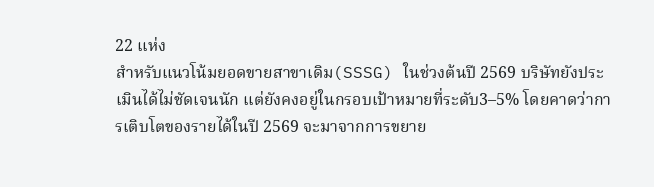22 แห่ง
สำหรับแนวโน้มยอดขายสาขาเดิม(SSSG) ในช่วงต้นปี 2569 บริษัทยังประเมินได้ไม่ชัดเจนนัก แต่ยังคงอยู่ในกรอบเป้าหมายที่ระดับ3–5% โดยคาดว่าการเติบโตของรายได้ในปี 2569 จะมาจากการขยาย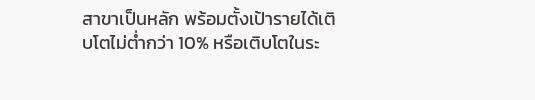สาขาเป็นหลัก พร้อมตั้งเป้ารายได้เติบโตไม่ต่ำกว่า 10% หรือเติบโตในระ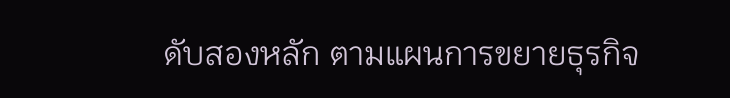ดับสองหลัก ตามแผนการขยายธุรกิจ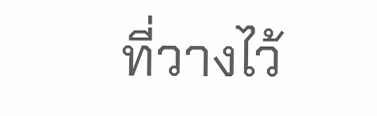ที่วางไว้